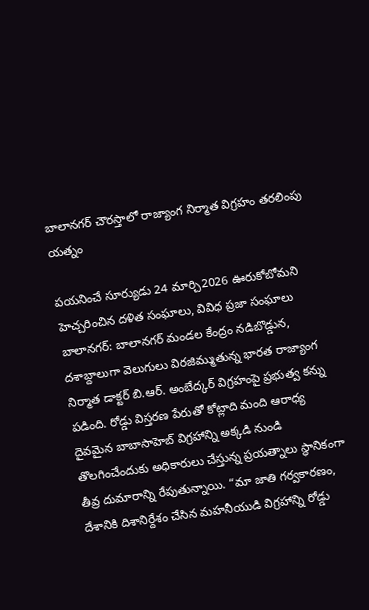బాలానగర్ చౌరస్తాలో రాజ్యాంగ నిర్మాత విగ్రహం తరలింపు యత్నం

పయనించే సూర్యుడు 24 మార్చి2026 ఊరుకోబోమని హెచ్చరించిన దళిత సంఘాలు, వివిధ ప్రజా సంఘాలు బాలానగర్: బాలానగర్ మండల కేంద్రం నడిబొడ్డున, దశాబ్దాలుగా వెలుగులు విరజిమ్ముతున్న భారత రాజ్యాంగ నిర్మాత డాక్టర్ బి.ఆర్. అంబేద్కర్ విగ్రహంపై ప్రభుత్వ కన్ను పడింది. రోడ్డు విస్తరణ పేరుతో కోట్లాది మంది ఆరాధ్య దైవమైన బాబాసాహెబ్ విగ్రహాన్ని అక్కడి నుండి తొలగించేందుకు అధికారులు చేస్తున్న ప్రయత్నాలు స్థానికంగా తీవ్ర దుమారాన్ని రేపుతున్నాయి. “మా జాతి గర్వకారణం, దేశానికి దిశానిర్దేశం చేసిన మహనీయుడి విగ్రహాన్ని రోడ్డు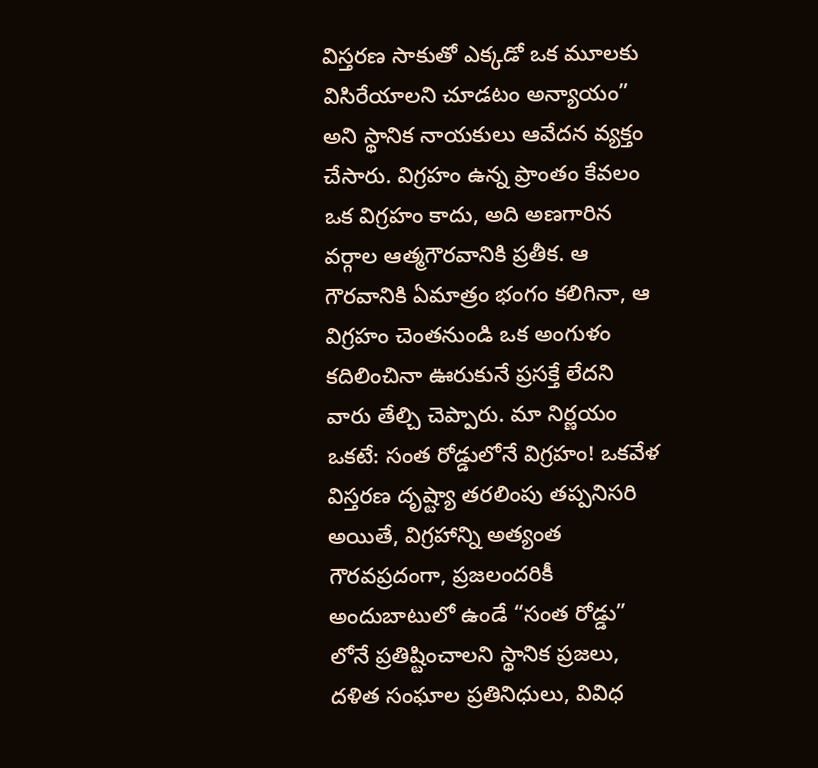విస్తరణ సాకుతో ఎక్కడో ఒక మూలకు విసిరేయాలని చూడటం అన్యాయం” అని స్థానిక నాయకులు ఆవేదన వ్యక్తం చేసారు. విగ్రహం ఉన్న ప్రాంతం కేవలం ఒక విగ్రహం కాదు, అది అణగారిన వర్గాల ఆత్మగౌరవానికి ప్రతీక. ఆ గౌరవానికి ఏమాత్రం భంగం కలిగినా, ఆ విగ్రహం చెంతనుండి ఒక అంగుళం కదిలించినా ఊరుకునే ప్రసక్తే లేదని వారు తేల్చి చెప్పారు. మా నిర్ణయం ఒకటే: సంత రోడ్డులోనే విగ్రహం! ఒకవేళ విస్తరణ దృష్ట్యా తరలింపు తప్పనిసరి అయితే, విగ్రహాన్ని అత్యంత గౌరవప్రదంగా, ప్రజలందరికీ అందుబాటులో ఉండే “సంత రోడ్డు” లోనే ప్రతిష్టించాలని స్థానిక ప్రజలు, దళిత సంఘాల ప్రతినిధులు, వివిధ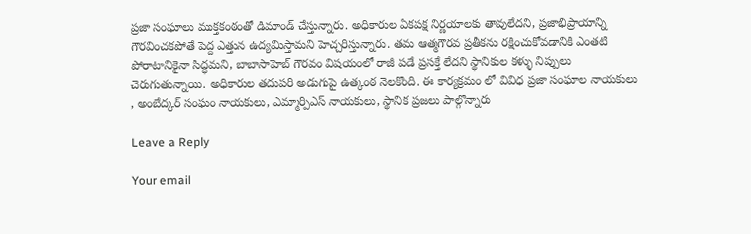ప్రజా సంఘాలు ముక్తకంఠంతో డిమాండ్ చేస్తున్నారు. అధికారుల ఏకపక్ష నిర్ణయాలకు తావులేదని, ప్రజాభిప్రాయాన్ని గౌరవించకపోతే పెద్ద ఎత్తున ఉద్యమిస్తామని హెచ్చరిస్తున్నారు. తమ ఆత్మగౌరవ ప్రతీకను రక్షించుకోవడానికి ఎంతటి పోరాటానికైనా సిద్ధమని, బాబాసాహెబ్ గౌరవం విషయంలో రాజీ పడే ప్రసక్తే లేదని స్థానికుల కళ్ళు నిప్పులు చెరుగుతున్నాయి. అధికారుల తదుపరి అడుగుపై ఉత్కంఠ నెలకొంది. ఈ కార్యక్రమం లో వివిధ ప్రజా సంఘాల నాయకులు , అంబేద్కర్ సంఘం నాయకులు, ఎమ్మార్పిఎస్ నాయకులు, స్థానిక ప్రజలు పాల్గొన్నారు

Leave a Reply

Your email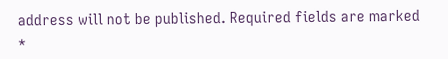address will not be published. Required fields are marked *